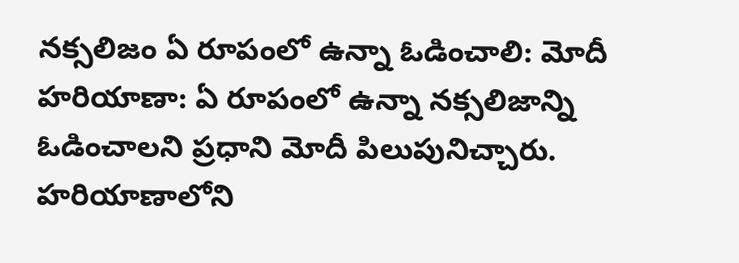నక్సలిజం ఏ రూపంలో ఉన్నా ఓడించాలి: మోదీ
హరియాణా: ఏ రూపంలో ఉన్నా నక్సలిజాన్ని ఓడించాలని ప్రధాని మోదీ పిలుపునిచ్చారు. హరియాణాలోని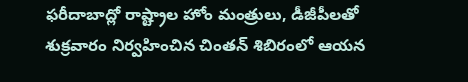ఫరీదాబాద్లో రాష్ట్రాల హోం మంత్రులు, డీజీపీలతో శుక్రవారం నిర్వహించిన చింతన్ శిబిరంలో ఆయన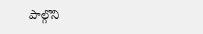పాల్గొని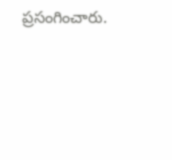ప్రసంగించారు.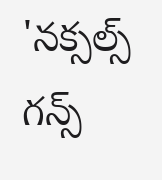'నక్సల్స్ గన్స్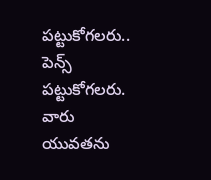పట్టుకోగలరు.. పెన్స్ పట్టుకోగలరు. వారు యువతను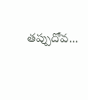తప్పుదోవ...